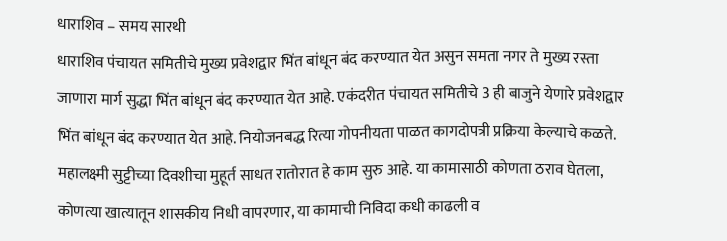धाराशिव – समय सारथी
धाराशिव पंचायत समितीचे मुख्य प्रवेशद्वार भिंत बांधून बंद करण्यात येत असुन समता नगर ते मुख्य रस्ता जाणारा मार्ग सुद्धा भिंत बांधून बंद करण्यात येत आहे. एकंदरीत पंचायत समितीचे 3 ही बाजुने येणारे प्रवेशद्वार भिंत बांधून बंद करण्यात येत आहे. नियोजनबद्ध रित्या गोपनीयता पाळत कागदोपत्री प्रक्रिया केल्याचे कळते.
महालक्ष्मी सुट्टीच्या दिवशीचा मुहूर्त साधत रातोरात हे काम सुरु आहे. या कामासाठी कोणता ठराव घेतला, कोणत्या खात्यातून शासकीय निधी वापरणार, या कामाची निविदा कधी काढली व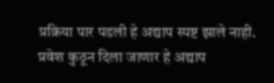प्रक्रिया पार पडली हे अद्याप स्पष्ट झाले नाही. प्रवेश कुठून दिला जाणार हे अद्याप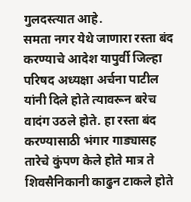गुलदस्त्यात आहे.
समता नगर येथे जाणारा रस्ता बंद करण्याचे आदेश यापुर्वी जिल्हा परिषद अध्यक्षा अर्चना पाटील यांनी दिले होते त्यावरून बरेच वादंग उठले होते. हा रस्ता बंद करण्यासाठी भंगार गाड्यासह तारेचे कुंपण केले होते मात्र ते शिवसैनिकानी काढुन टाकले होते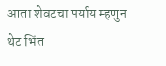आता शेवटचा पर्याय म्हणुन थेट भिंत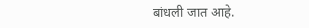बांधली जात आहे.